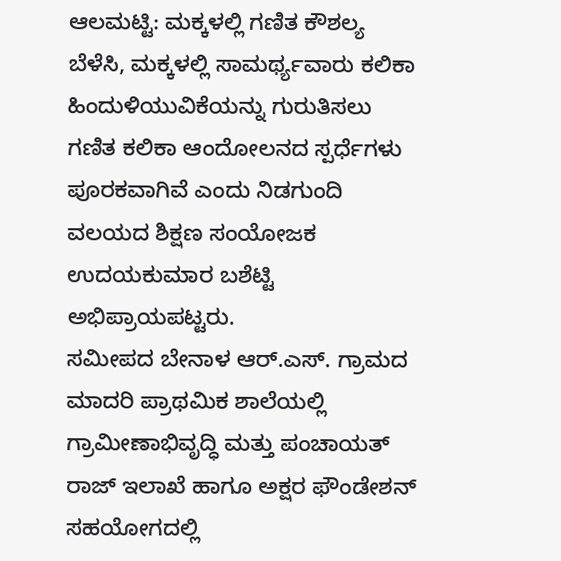ಆಲಮಟ್ಟಿ: ಮಕ್ಕಳಲ್ಲಿ ಗಣಿತ ಕೌಶಲ್ಯ ಬೆಳೆಸಿ, ಮಕ್ಕಳಲ್ಲಿ ಸಾಮರ್ಥ್ಯವಾರು ಕಲಿಕಾ ಹಿಂದುಳಿಯುವಿಕೆಯನ್ನು ಗುರುತಿಸಲು ಗಣಿತ ಕಲಿಕಾ ಆಂದೋಲನದ ಸ್ಪರ್ಧೆಗಳು ಪೂರಕವಾಗಿವೆ ಎಂದು ನಿಡಗುಂದಿ ವಲಯದ ಶಿಕ್ಷಣ ಸಂಯೋಜಕ ಉದಯಕುಮಾರ ಬಶೆಟ್ಟಿ ಅಭಿಪ್ರಾಯಪಟ್ಟರು.
ಸಮೀಪದ ಬೇನಾಳ ಆರ್.ಎಸ್. ಗ್ರಾಮದ ಮಾದರಿ ಪ್ರಾಥಮಿಕ ಶಾಲೆಯಲ್ಲಿ ಗ್ರಾಮೀಣಾಭಿವೃದ್ಧಿ ಮತ್ತು ಪಂಚಾಯತ್ ರಾಜ್ ಇಲಾಖೆ ಹಾಗೂ ಅಕ್ಷರ ಫೌಂಡೇಶನ್ ಸಹಯೋಗದಲ್ಲಿ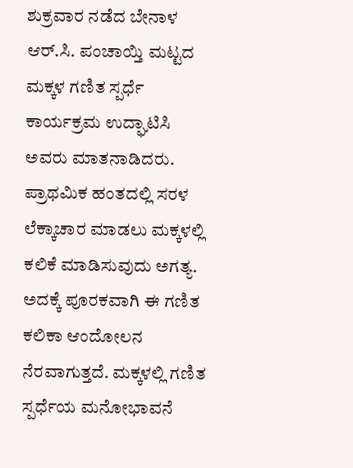ಶುಕ್ರವಾರ ನಡೆದ ಬೇನಾಳ ಆರ್.ಸಿ. ಪಂಚಾಯ್ತಿ ಮಟ್ಟದ ಮಕ್ಕಳ ಗಣಿತ ಸ್ಪರ್ಧೆ ಕಾರ್ಯಕ್ರಮ ಉದ್ಘಾಟಿಸಿ ಅವರು ಮಾತನಾಡಿದರು.
ಪ್ರಾಥಮಿಕ ಹಂತದಲ್ಲಿ ಸರಳ ಲೆಕ್ಕಾಚಾರ ಮಾಡಲು ಮಕ್ಕಳಲ್ಲಿ ಕಲಿಕೆ ಮಾಡಿಸುವುದು ಅಗತ್ಯ. ಅದಕ್ಕೆ ಪೂರಕವಾಗಿ ಈ ಗಣಿತ ಕಲಿಕಾ ಆಂದೋಲನ ನೆರವಾಗುತ್ತದೆ. ಮಕ್ಕಳಲ್ಲಿ ಗಣಿತ ಸ್ಪರ್ಧೆಯ ಮನೋಭಾವನೆ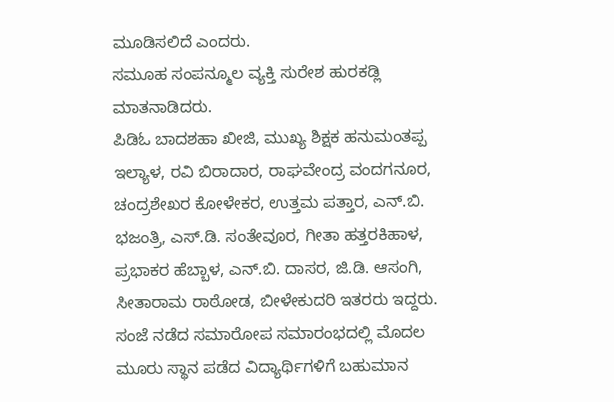ಮೂಡಿಸಲಿದೆ ಎಂದರು.
ಸಮೂಹ ಸಂಪನ್ಮೂಲ ವ್ಯಕ್ತಿ ಸುರೇಶ ಹುರಕಡ್ಲಿ ಮಾತನಾಡಿದರು.
ಪಿಡಿಓ ಬಾದಶಹಾ ಖೀಜಿ, ಮುಖ್ಯ ಶಿಕ್ಷಕ ಹನುಮಂತಪ್ಪ ಇಲ್ಯಾಳ, ರವಿ ಬಿರಾದಾರ, ರಾಘವೇಂದ್ರ ವಂದಗನೂರ, ಚಂದ್ರಶೇಖರ ಕೋಳೇಕರ, ಉತ್ತಮ ಪತ್ತಾರ, ಎನ್.ಬಿ. ಭಜಂತ್ರಿ, ಎಸ್.ಡಿ. ಸಂತೇವೂರ, ಗೀತಾ ಹತ್ತರಕಿಹಾಳ, ಪ್ರಭಾಕರ ಹೆಬ್ಬಾಳ, ಎನ್.ಬಿ. ದಾಸರ, ಜಿ.ಡಿ. ಆಸಂಗಿ, ಸೀತಾರಾಮ ರಾಠೋಡ, ಬೀಳೇಕುದರಿ ಇತರರು ಇದ್ದರು.
ಸಂಜೆ ನಡೆದ ಸಮಾರೋಪ ಸಮಾರಂಭದಲ್ಲಿ ಮೊದಲ ಮೂರು ಸ್ಥಾನ ಪಡೆದ ವಿದ್ಯಾರ್ಥಿಗಳಿಗೆ ಬಹುಮಾನ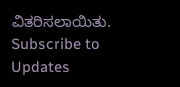ವಿತರಿಸಲಾಯಿತು.
Subscribe to Updates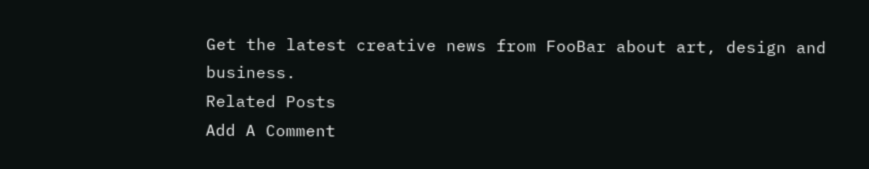Get the latest creative news from FooBar about art, design and business.
Related Posts
Add A Comment